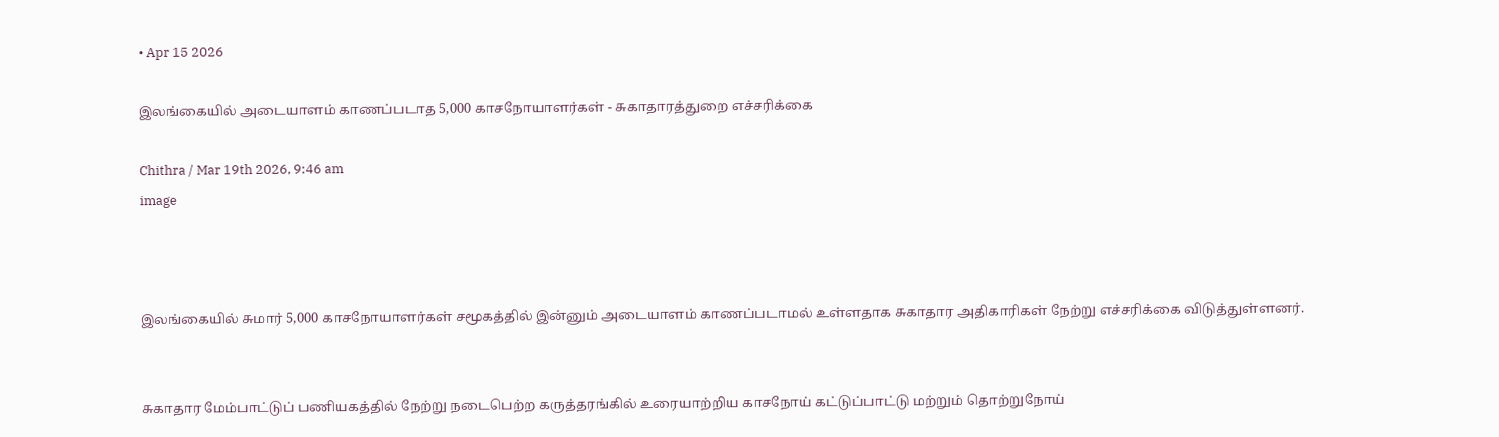• Apr 15 2026

இலங்கையில் அடையாளம் காணப்படாத 5,000 காசநோயாளர்கள் - சுகாதாரத்துறை எச்சரிக்கை

Chithra / Mar 19th 2026, 9:46 am
image



இலங்கையில் சுமார் 5,000 காசநோயாளர்கள் சமூகத்தில் இன்னும் அடையாளம் காணப்படாமல் உள்ளதாக சுகாதார அதிகாரிகள் நேற்று எச்சரிக்கை விடுத்துள்ளனர்.


சுகாதார மேம்பாட்டுப் பணியகத்தில் நேற்று நடைபெற்ற கருத்தரங்கில் உரையாற்றிய காசநோய் கட்டுப்பாட்டு மற்றும் தொற்றுநோய்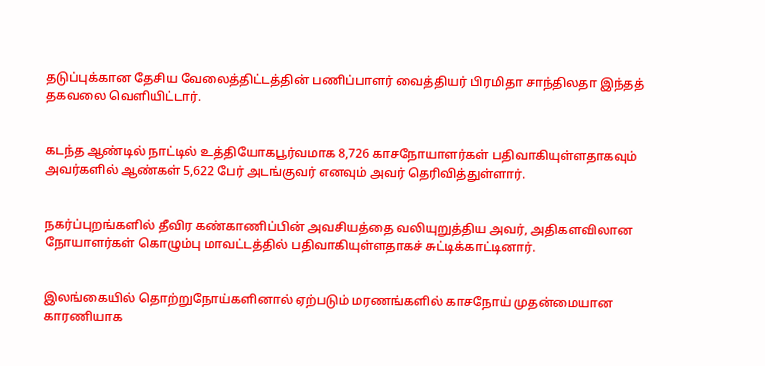தடுப்புக்கான தேசிய வேலைத்திட்டத்தின் பணிப்பாளர் வைத்தியர் பிரமிதா சாந்திலதா இந்தத் தகவலை வெளியிட்டார்.


கடந்த ஆண்டில் நாட்டில் உத்தியோகபூர்வமாக 8,726 காசநோயாளர்கள் பதிவாகியுள்ளதாகவும் அவர்களில் ஆண்கள் 5,622 பேர் அடங்குவர் எனவும் அவர் தெரிவித்துள்ளார்.


நகர்ப்புறங்களில் தீவிர கண்காணிப்பின் அவசியத்தை வலியுறுத்திய அவர், அதிகளவிலான நோயாளர்கள் கொழும்பு மாவட்டத்தில் பதிவாகியுள்ளதாகச் சுட்டிக்காட்டினார்.


இலங்கையில் தொற்றுநோய்களினால் ஏற்படும் மரணங்களில் காசநோய் முதன்மையான காரணியாக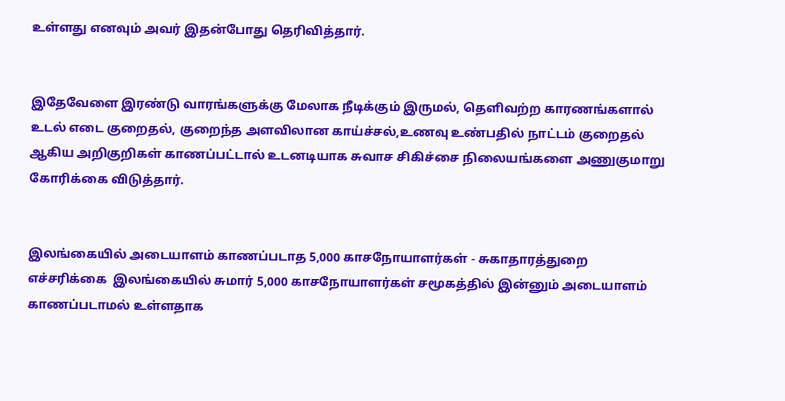உள்ளது எனவும் அவர் இதன்போது தெரிவித்தார்.


இதேவேளை இரண்டு வாரங்களுக்கு மேலாக நீடிக்கும் இருமல், தெளிவற்ற காரணங்களால் உடல் எடை குறைதல், குறைந்த அளவிலான காய்ச்சல்,உணவு உண்பதில் நாட்டம் குறைதல் ஆகிய அறிகுறிகள் காணப்பட்டால் உடனடியாக சுவாச சிகிச்சை நிலையங்களை அணுகுமாறு கோரிக்கை விடுத்தார்.


இலங்கையில் அடையாளம் காணப்படாத 5,000 காசநோயாளர்கள் - சுகாதாரத்துறை எச்சரிக்கை  இலங்கையில் சுமார் 5,000 காசநோயாளர்கள் சமூகத்தில் இன்னும் அடையாளம் காணப்படாமல் உள்ளதாக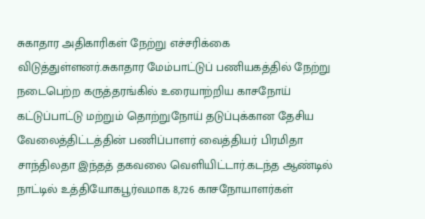சுகாதார அதிகாரிகள் நேற்று எச்சரிக்கை விடுத்துள்ளனர்.சுகாதார மேம்பாட்டுப் பணியகத்தில் நேற்று நடைபெற்ற கருத்தரங்கில் உரையாற்றிய காசநோய் கட்டுப்பாட்டு மற்றும் தொற்றுநோய் தடுப்புக்கான தேசிய வேலைத்திட்டத்தின் பணிப்பாளர் வைத்தியர் பிரமிதா சாந்திலதா இந்தத் தகவலை வெளியிட்டார்.கடந்த ஆண்டில் நாட்டில் உத்தியோகபூர்வமாக 8,726 காசநோயாளர்கள்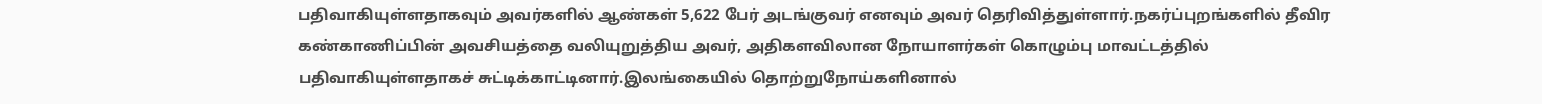பதிவாகியுள்ளதாகவும் அவர்களில் ஆண்கள் 5,622 பேர் அடங்குவர் எனவும் அவர் தெரிவித்துள்ளார்.நகர்ப்புறங்களில் தீவிர கண்காணிப்பின் அவசியத்தை வலியுறுத்திய அவர், அதிகளவிலான நோயாளர்கள் கொழும்பு மாவட்டத்தில் பதிவாகியுள்ளதாகச் சுட்டிக்காட்டினார்.இலங்கையில் தொற்றுநோய்களினால்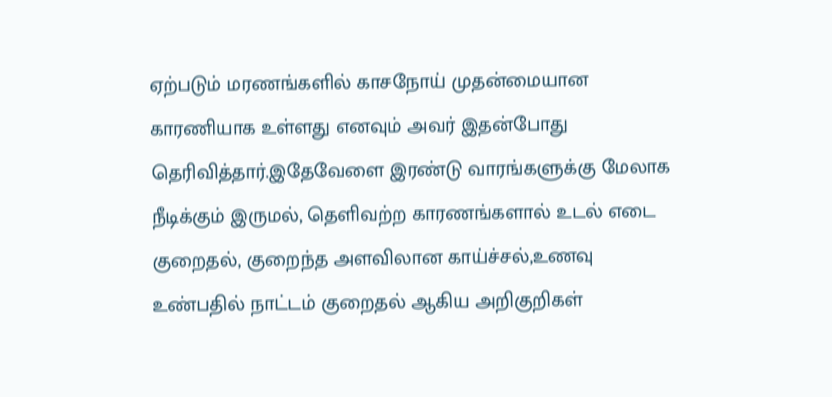ஏற்படும் மரணங்களில் காசநோய் முதன்மையான காரணியாக உள்ளது எனவும் அவர் இதன்போது தெரிவித்தார்.இதேவேளை இரண்டு வாரங்களுக்கு மேலாக நீடிக்கும் இருமல், தெளிவற்ற காரணங்களால் உடல் எடை குறைதல், குறைந்த அளவிலான காய்ச்சல்,உணவு உண்பதில் நாட்டம் குறைதல் ஆகிய அறிகுறிகள்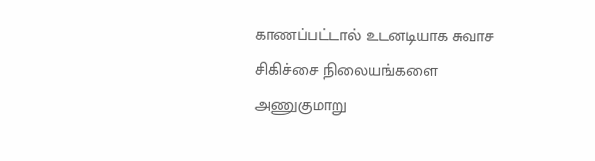காணப்பட்டால் உடனடியாக சுவாச சிகிச்சை நிலையங்களை அணுகுமாறு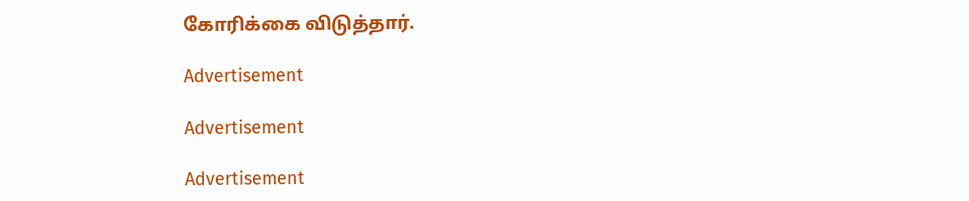கோரிக்கை விடுத்தார்.

Advertisement

Advertisement

Advertisement